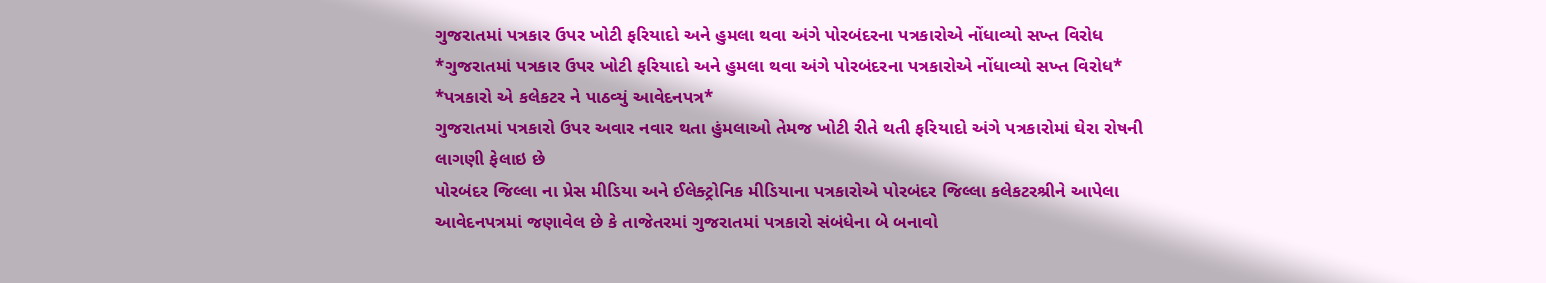ગુજરાતમાં પત્રકાર ઉપર ખોટી ફરિયાદો અને હુમલા થવા અંગે પોરબંદરના પત્રકારોએ નોંધાવ્યો સખ્ત વિરોધ
*ગુજરાતમાં પત્રકાર ઉપર ખોટી ફરિયાદો અને હુમલા થવા અંગે પોરબંદરના પત્રકારોએ નોંધાવ્યો સખ્ત વિરોધ*
*પત્રકારો એ કલેકટર ને પાઠવ્યું આવેદનપત્ર*
ગુજરાતમાં પત્રકારો ઉપર અવાર નવાર થતા હુંમલાઓ તેમજ ખોટી રીતે થતી ફરિયાદો અંગે પત્રકારોમાં ઘેરા રોષની લાગણી ફેલાઇ છે
પોરબંદર જિલ્લા ના પ્રેસ મીડિયા અને ઈલેક્ટ્રોનિક મીડિયાના પત્રકારોએ પોરબંદર જિલ્લા કલેકટરશ્રીને આપેલા આવેદનપત્રમાં જણાવેલ છે કે તાજેતરમાં ગુજરાતમાં પત્રકારો સંબંધેના બે બનાવો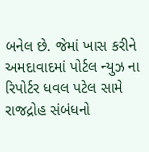બનેલ છે. જેમાં ખાસ કરીને અમદાવાદમાં પોર્ટલ ન્યુઝ ના રિપોર્ટર ધવલ પટેલ સામે રાજદ્રોહ સંબંધનો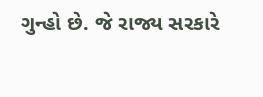ગુન્હો છે. જે રાજ્ય સરકારે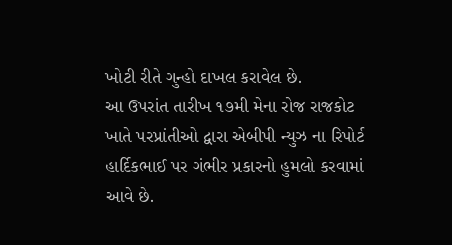ખોટી રીતે ગુન્હો દાખલ કરાવેલ છે.
આ ઉપરાંત તારીખ ૧૭મી મેના રોજ રાજકોટ ખાતે પરપ્રાંતીઓ દ્વારા એબીપી ન્યુઝ ના રિપોર્ટ હાર્દિકભાઈ પર ગંભીર પ્રકારનો હુમલો કરવામાં આવે છે.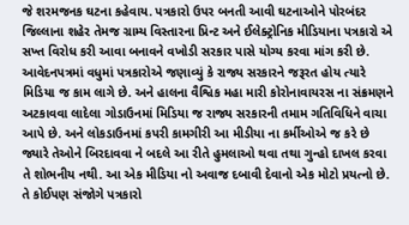જે શરમજનક ઘટના કહેવાય. પત્રકારો ઉપર બનતી આવી ઘટનાઓને પોરબંદર જિલ્લાના શહેર તેમજ ગ્રામ્ય વિસ્તારના પ્રિન્ટ અને ઈલેક્ટ્રોનિક મીડિયાના પત્રકારો એ સખ્ત વિરોધ કરી આવા બનાવને વખોડી સરકાર પાસે યોગ્ય કરવા માંગ કરી છે.
આવેદનપત્રમાં વધુમાં પત્રકારોએ જણાવ્યું કે રાજ્ય સરકારને જરૂરત હોય ત્યારે મિડિયા જ કામ લાગે છે. અને હાલના વૈશ્વિક મહા મારી કોરોનાવાયરસ ના સંક્રમણને અટકાવવા લાદેલા ગોડાઉનમાં મિડિયા જ રાજ્ય સરકારની તમામ ગતિવિધિને વાચા આપે છે. અને લોકડાઉનમાં કપરી કામગીરી આ મીડીયા ના કર્મીઓએ જ કરે છે
જ્યારે તેઓને બિરદાવવા ને બદલે આ રીતે હુમલાઓ થવા તથા ગુન્હો દાખલ કરવા તે શોભનીય નથી. આ એક મીડિયા નો અવાજ દબાવી દેવાનો એક મોટો પ્રયત્નો છે. તે કોઈપણ સંજોગે પત્રકારો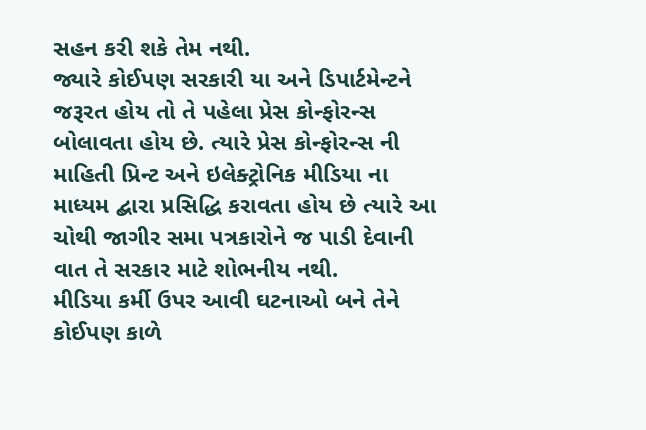સહન કરી શકે તેમ નથી.
જ્યારે કોઈપણ સરકારી યા અને ડિપાર્ટમેન્ટને જરૂરત હોય તો તે પહેલા પ્રેસ કોન્ફોરન્સ બોલાવતા હોય છે. ત્યારે પ્રેસ કોન્ફોરન્સ ની માહિતી પ્રિન્ટ અને ઇલેક્ટ્રોનિક મીડિયા ના માધ્યમ દ્બારા પ્રસિદ્ધિ કરાવતા હોય છે ત્યારે આ ચોથી જાગીર સમા પત્રકારોને જ પાડી દેવાની વાત તે સરકાર માટે શોભનીય નથી.
મીડિયા કર્મી ઉપર આવી ઘટનાઓ બને તેને કોઈપણ કાળે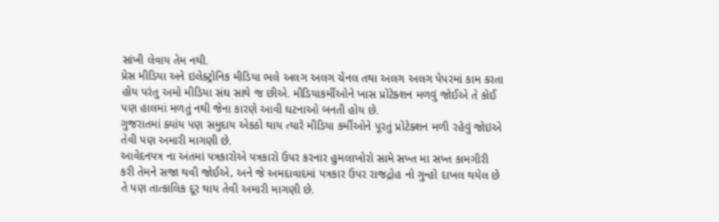સાંખી લેવાય તેમ નથી.
પ્રેસ મીડિયા અને ઇલેક્ટ્રોનિક મીડિયા ભલે અલગ અલગ ચેનલ તથા અલગ અલગ પેપરમાં કામ કરતા હોય પરંતુ અમો મીડિયા સંઘ સાથે જ છીએ. મીડિયાકર્મીઓને ખાસ પ્રોટેક્શન મળવું જોઈએ તે કોઈ પણ હાલમાં મળતું નથી જેના કારણે આવી ઘટનાઓ બનતી હોય છે.
ગુજરાતમાં ક્યાંય પણ સમુદાય એકઠો થાય ત્યારે મીડિયા કર્મીઓને પૂરતું પ્રોટેક્શન મળી રહેવું જોઇએ તેવી પણ અમારી માગણી છે.
આવેદનપત્ર ના અંતમાં પત્રકારોએ પત્રકારો ઉપર કરનાર હુમલાખોરો સામે સખ્ત મા સખ્ત કામગીરી કરી તેમને સજા થવી જોઈએ, અને જે અમદાવાદમાં પત્રકાર ઉપર રાજદ્રોહ નો ગુન્હો દાખલ થયેલ છે તે પણ તાત્કાલિક દૂર થાય તેવી અમારી માગણી છે.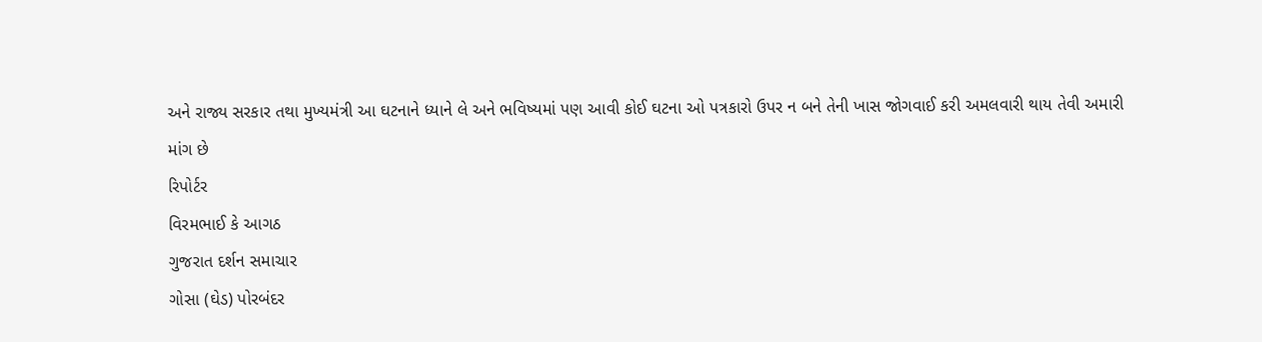અને રાજ્ય સરકાર તથા મુખ્યમંત્રી આ ઘટનાને ધ્યાને લે અને ભવિષ્યમાં પણ આવી કોઈ ઘટના ઓ પત્રકારો ઉપર ન બને તેની ખાસ જોગવાઈ કરી અમલવારી થાય તેવી અમારી માંગ છે
રિપોર્ટર
વિરમભાઈ કે આગઠ
ગુજરાત દર્શન સમાચાર
ગોસા (ઘેડ) પોરબંદર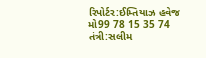રિપોર્ટર:ઈમ્તિયાઝ હવેજ
મો99 78 15 35 74
તંત્રી:સલીમ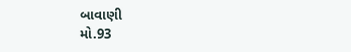બાવાણી
મો.93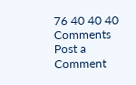76 40 40 40
Comments
Post a Comment